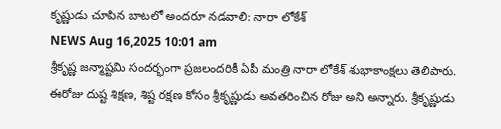కృష్ణుడు చూపిన బాటలో అందరూ నడవాలి: నారా లోకేశ్
NEWS Aug 16,2025 10:01 am
శ్రీకృష్ణ జన్మాష్టమి సందర్భంగా ప్రజలందరికీ ఏపీ మంత్రి నారా లోకేశ్ శుభాకాంక్షలు తెలిపారు. ఈరోజు దుష్ట శిక్షణ, శిష్ట రక్షణ కోసం శ్రీకృష్ణుడు అవతరించిన రోజు అని అన్నారు. శ్రీకృష్ణుడు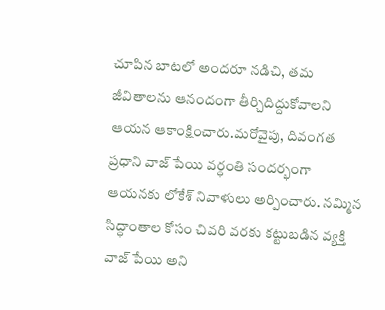చూపిన బాటలో అందరూ నడిచి, తమ జీవితాలను ఆనందంగా తీర్చిదిద్దుకోవాలని ఆయన ఆకాంక్షించారు.మరోవైపు, దివంగత ప్రధాని వాజ్ పేయి వర్ధంతి సందర్భంగా ఆయనకు లోకేశ్ నివాళులు అర్పించారు. నమ్మిన సిద్ధాంతాల కోసం చివరి వరకు కట్టుబడిన వ్యక్తి వాజ్ పేయి అని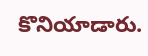కొనియాడారు.